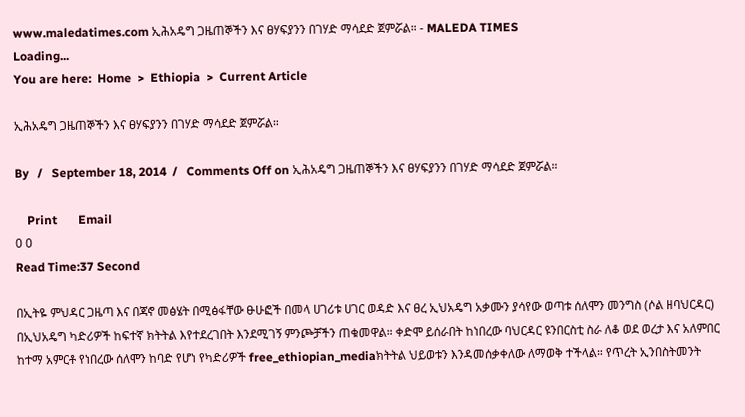www.maledatimes.com ኢሕአዴግ ጋዜጠኞችን እና ፀሃፍያንን በገሃድ ማሳደድ ጀምሯል። - MALEDA TIMES
Loading...
You are here:  Home  >  Ethiopia  >  Current Article

ኢሕአዴግ ጋዜጠኞችን እና ፀሃፍያንን በገሃድ ማሳደድ ጀምሯል።

By   /   September 18, 2014  /   Comments Off on ኢሕአዴግ ጋዜጠኞችን እና ፀሃፍያንን በገሃድ ማሳደድ ጀምሯል።

    Print       Email
0 0
Read Time:37 Second

በኢትዬ ምህዳር ጋዜጣ እና በጃኖ መፅሄት በሚፅፋቸው ፁሁፎች በመላ ሀገሪቱ ሀገር ወዳድ እና ፀረ ኢህአዴግ አቃሙን ያሳየው ወጣቱ ሰለሞን መንግስ (ሶል ዘባህርዳር) በኢህአዴግ ካድሪዎች ከፍተኛ ክትትል እየተደረገበት እንደሚገኝ ምንጮቻችን ጠቁመዋል። ቀድሞ ይሰራበት ከነበረው ባህርዳር ዩንበርስቲ ስራ ለቆ ወደ ወረታ እና አለምበር ከተማ አምርቶ የነበረው ሰለሞን ከባድ የሆነ የካድሪዎች free_ethiopian_mediaክትትል ህይወቱን እንዳመሰቃቀለው ለማወቅ ተችላል። የጥረት ኢንበስትመንት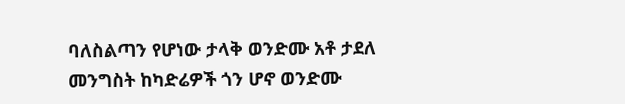ባለስልጣን የሆነው ታላቅ ወንድሙ አቶ ታደለ መንግስት ከካድሬዎች ጎን ሆኖ ወንድሙ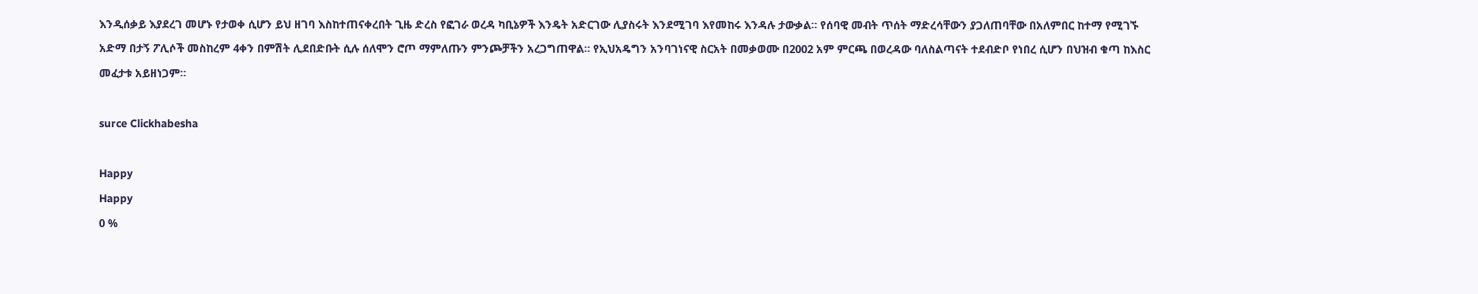እንዲሰቃይ እያደረገ መሆኑ የታወቀ ሲሆን ይህ ዘገባ እስከተጠናቀረበት ጊዜ ድረስ የፎገራ ወረዳ ካቢኔዎች እንዴት አድርገው ሊያስሩት እንደሚገባ እየመከሩ እንዳሉ ታውቃል። የሰባዊ መብት ጥሰት ማድረሳቸውን ያጋለጠባቸው በአለምበር ከተማ የሚገኙ አድማ በታኝ ፖሊሶች መስከረም 4ቀን በምሽት ሊደበድቡት ሲሉ ሰለሞን ሮጦ ማምለጡን ምንጮቻችን አረጋግጠዋል። የኢህአዴግን አንባገነናዊ ስርአት በመቃወሙ በ2002 አም ምርጫ በወረዳው ባለስልጣናት ተደብድቦ የነበረ ሲሆን በህዝብ ቁጣ ከእስር መፈታቱ አይዘነጋም።

surce Clickhabesha

Happy
Happy
0 %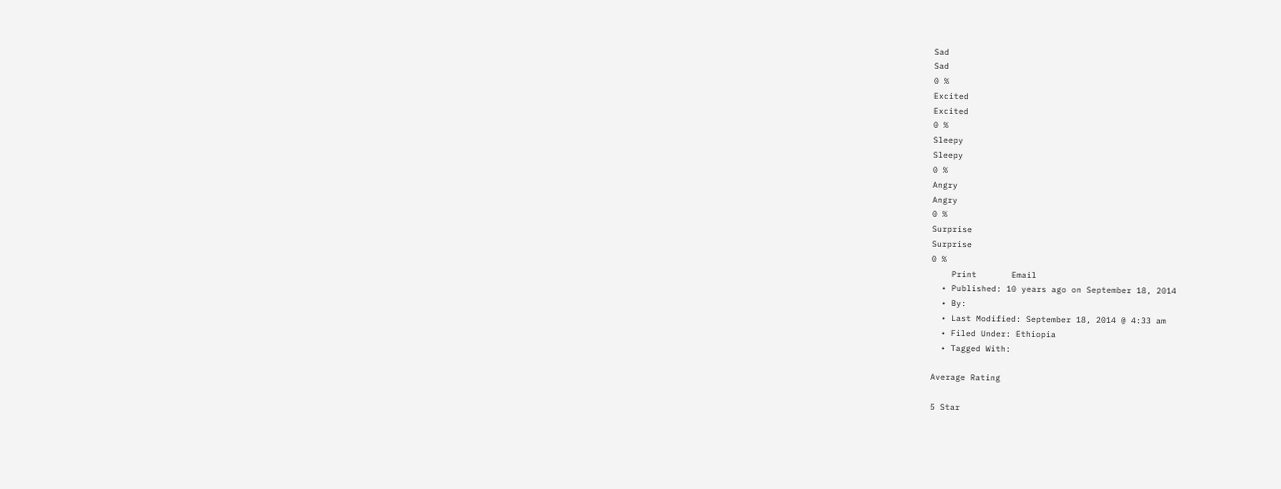Sad
Sad
0 %
Excited
Excited
0 %
Sleepy
Sleepy
0 %
Angry
Angry
0 %
Surprise
Surprise
0 %
    Print       Email
  • Published: 10 years ago on September 18, 2014
  • By:
  • Last Modified: September 18, 2014 @ 4:33 am
  • Filed Under: Ethiopia
  • Tagged With:

Average Rating

5 Star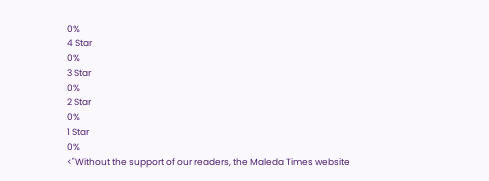0%
4 Star
0%
3 Star
0%
2 Star
0%
1 Star
0%
<"Without the support of our readers, the Maleda Times website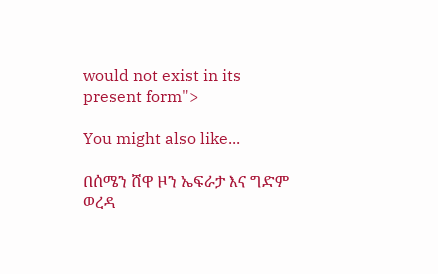would not exist in its present form">

You might also like...

በሰሜን ሸዋ ዞን ኤፍራታ እና ግድም ወረዳ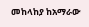መከላከያ ከአማራው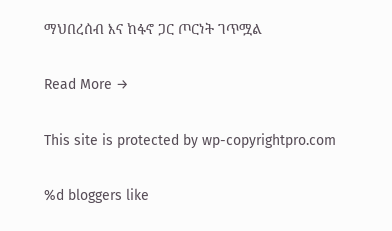ማህበረሰብ እና ከፋኖ ጋር ጦርነት ገጥሟል

Read More →

This site is protected by wp-copyrightpro.com

%d bloggers like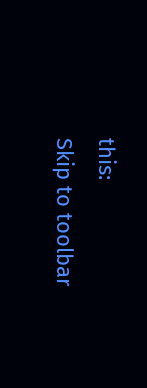this:
Skip to toolbar